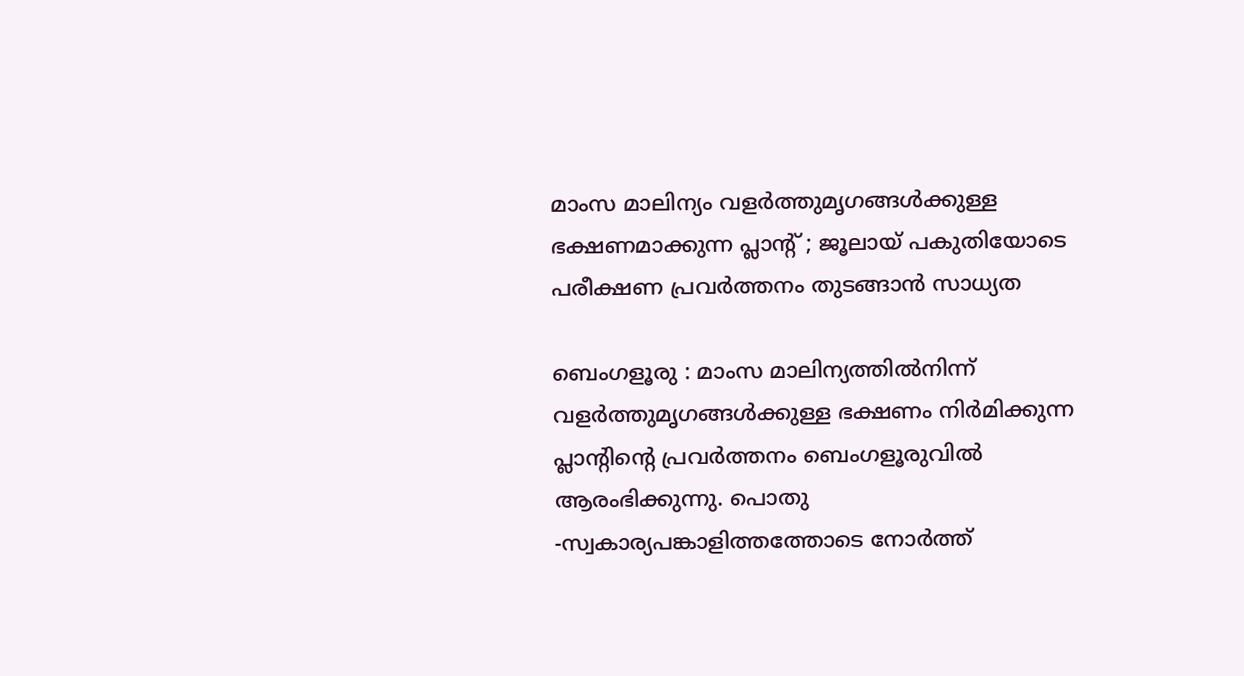മാംസ മാലിന്യം വളർത്തുമൃഗങ്ങൾക്കുള്ള ഭക്ഷണമാക്കുന്ന പ്ലാന്റ് ; ജൂലായ് പകുതിയോടെ പരീക്ഷണ പ്രവർത്തനം തുടങ്ങാൻ സാധ്യത

ബെംഗളൂരു : മാംസ മാലിന്യത്തിൽനിന്ന് വളർത്തുമൃഗങ്ങൾക്കുള്ള ഭക്ഷണം നിർമിക്കുന്ന പ്ലാന്റിന്റെ പ്രവർത്തനം ബെംഗളൂരുവിൽ ആരംഭിക്കുന്നു. പൊതു -സ്വകാര്യപങ്കാളിത്തത്തോടെ നോർത്ത്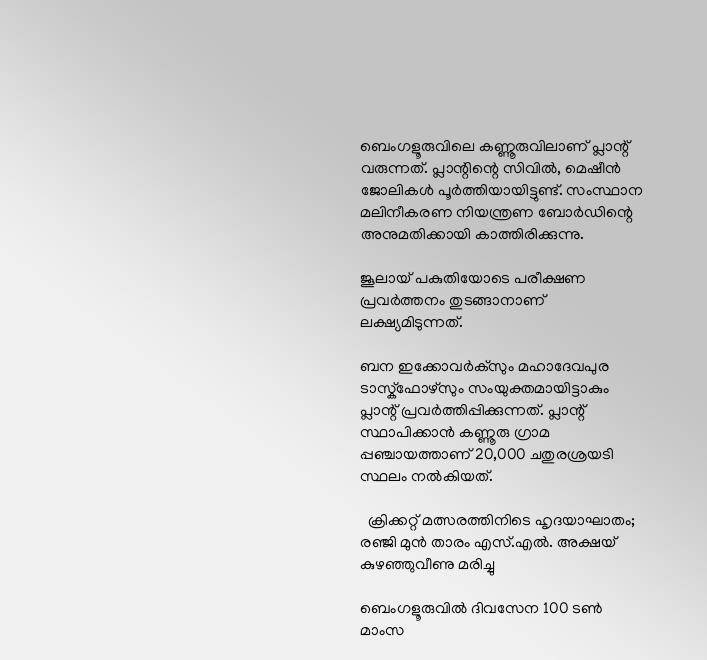ബെംഗളൂരുവിലെ കണ്ണൂരുവിലാണ് പ്ലാന്റ് വരുന്നത്. പ്ലാന്റിന്റെ സിവിൽ, മെഷീൻ ജോലികൾ പൂർത്തിയായിട്ടുണ്ട്. സംസ്ഥാന മലിനീകരണ നിയന്ത്രണ ബോർഡിന്റെ അനുമതിക്കായി കാത്തിരിക്കുന്നു.

ജൂലായ് പകുതിയോടെ പരീക്ഷണ പ്രവർത്തനം തുടങ്ങാനാണ് ലക്ഷ്യമിടുന്നത്.

ബന ഇക്കോവർക്സും മഹാദേവപുര ടാസ്ക്‌ഫോഴ്‌സും സംയുക്തമായിട്ടാകും പ്ലാന്റ് പ്രവർത്തിപ്പിക്കുന്നത്. പ്ലാന്റ് സ്ഥാപിക്കാൻ കണ്ണൂരു ഗ്രാമ പ്പഞ്ചായത്താണ് 20,000 ചതുരശ്രയടി സ്ഥലം നൽകിയത്.

  ക്രിക്കറ്റ് മത്സരത്തിനിടെ ഹൃദയാഘാതം; രഞ്ജി മുൻ താരം എസ്.എൽ. അക്ഷയ് കുഴഞ്ഞുവീണു മരിച്ചു

ബെംഗളൂരുവിൽ ദിവസേന 100 ടൺ മാംസ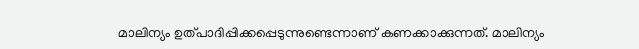മാലിന്യം ഉത്പാദിപ്പിക്കപ്പെടുന്നുണ്ടെന്നാണ് കണക്കാക്കുന്നത്. മാലിന്യം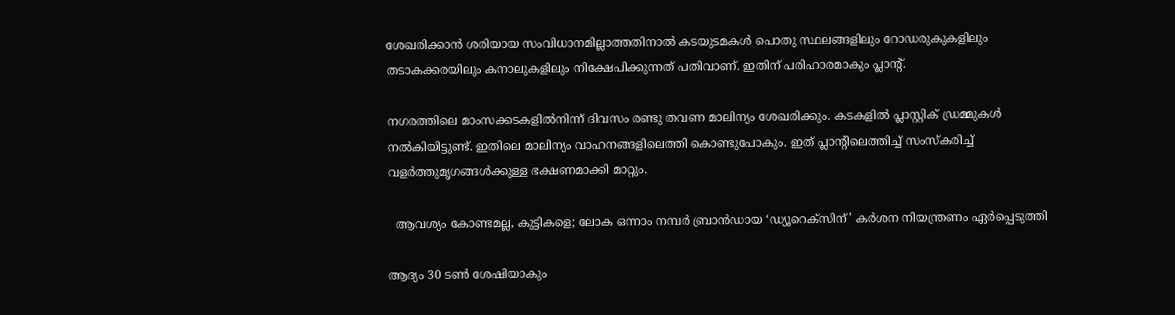ശേഖരിക്കാൻ ശരിയായ സംവിധാനമില്ലാത്തതിനാൽ കടയുടമകൾ പൊതു സ്ഥലങ്ങളിലും റോഡരുകുകളിലും തടാകക്കരയിലും കനാലുകളിലും നിക്ഷേപിക്കുന്നത് പതിവാണ്. ഇതിന് പരിഹാരമാകും പ്ലാന്റ്.

നഗരത്തിലെ മാംസക്കടകളിൽനിന്ന് ദിവസം രണ്ടു തവണ മാലിന്യം ശേഖരിക്കും. കടകളിൽ പ്ലാസ്റ്റിക് ഡ്രമ്മുകൾ നൽകിയിട്ടുണ്ട്. ഇതിലെ മാലിന്യം വാഹനങ്ങളിലെത്തി കൊണ്ടുപോകും. ഇത് പ്ലാന്റിലെത്തിച്ച് സംസ്‌കരിച്ച് വളർത്തുമൃഗങ്ങൾക്കുള്ള ഭക്ഷണമാക്കി മാറ്റും.

  ആവശ്യം കോണ്ടമല്ല, കുട്ടികളെ; ലോക ഒന്നാം നമ്പർ ബ്രാൻഡായ ‘ഡ്യൂറെക്സിന്’ കർശന നിയന്ത്രണം ഏർപ്പെടുത്തി

ആദ്യം 30 ടൺ ശേഷിയാകും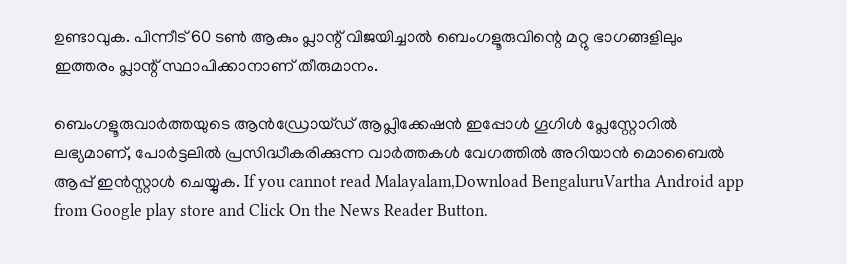ഉണ്ടാവുക. പിന്നീട് 60 ടൺ ആകും പ്ലാന്റ് വിജയിച്ചാൽ ബെംഗളൂരുവിന്റെ മറ്റു ഭാഗങ്ങളിലും ഇത്തരം പ്ലാന്റ് സ്ഥാപിക്കാനാണ് തീരുമാനം.

ബെംഗളൂരുവാർത്തയുടെ ആൻഡ്രോയ്ഡ് ആപ്ലിക്കേഷൻ ഇപ്പോൾ ഗൂഗിൾ പ്ലേസ്റ്റോറിൽ ലഭ്യമാണ്, പോർട്ടലിൽ പ്രസിദ്ധീകരിക്കുന്ന വാർത്തകൾ വേഗത്തിൽ അറിയാൻ മൊബൈൽ ആപ്പ് ഇൻസ്റ്റാൾ ചെയ്യുക. If you cannot read Malayalam,Download BengaluruVartha Android app from Google play store and Click On the News Reader Button.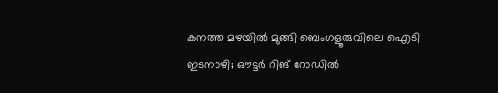കനത്ത മഴയിൽ മുങ്ങി ബെംഗളൂരുവിലെ ഐടി ഇടനാഴി; ഔട്ടർ റിങ് റോഡിൽ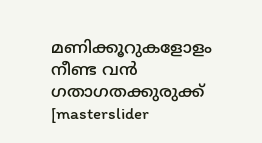മണിക്കൂറുകളോളം നീണ്ട വൻ ഗതാഗതക്കുരുക്ക്
[masterslider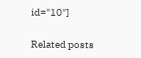id="10"]

Related posts